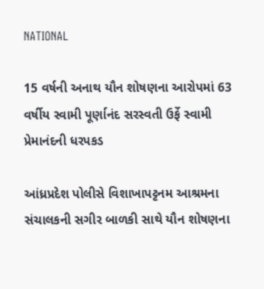NATIONAL

15 વર્ષની અનાથ યૌન શોષણના આરોપમાં 63 વર્ષીય સ્વામી પૂર્ણાનંદ સરસ્વતી ઉર્ફે સ્વામી પ્રેમાનંદની ધરપકડ

આંધ્રપ્રદેશ પોલીસે વિશાખાપટ્ટનમ આશ્રમના સંચાલકની સગીર બાળકી સાથે યૌન શોષણના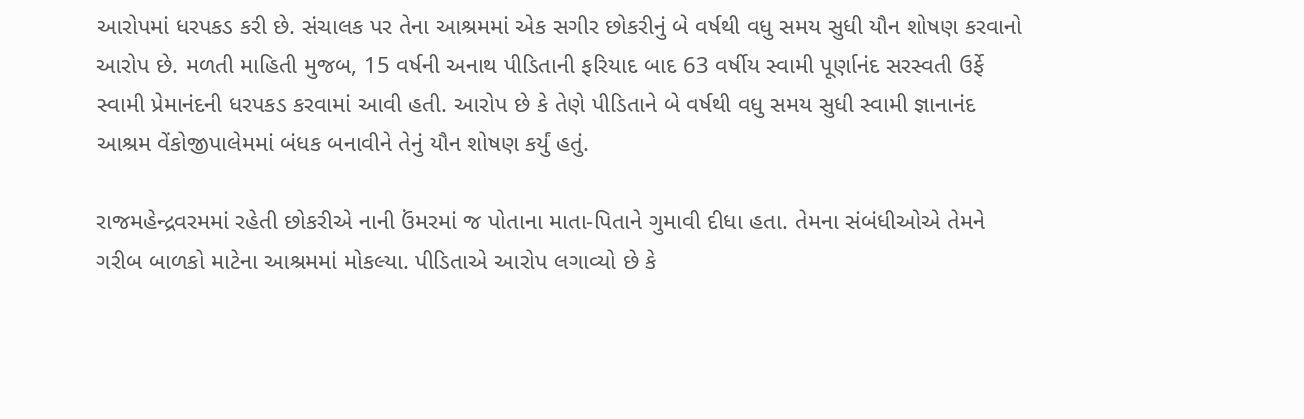આરોપમાં ધરપકડ કરી છે. સંચાલક પર તેના આશ્રમમાં એક સગીર છોકરીનું બે વર્ષથી વધુ સમય સુધી યૌન શોષણ કરવાનો આરોપ છે. મળતી માહિતી મુજબ, 15 વર્ષની અનાથ પીડિતાની ફરિયાદ બાદ 63 વર્ષીય સ્વામી પૂર્ણાનંદ સરસ્વતી ઉર્ફે સ્વામી પ્રેમાનંદની ધરપકડ કરવામાં આવી હતી. આરોપ છે કે તેણે પીડિતાને બે વર્ષથી વધુ સમય સુધી સ્વામી જ્ઞાનાનંદ આશ્રમ વેંકોજીપાલેમમાં બંધક બનાવીને તેનું યૌન શોષણ કર્યું હતું.

રાજમહેન્દ્રવરમમાં રહેતી છોકરીએ નાની ઉંમરમાં જ પોતાના માતા-પિતાને ગુમાવી દીધા હતા. તેમના સંબંધીઓએ તેમને ગરીબ બાળકો માટેના આશ્રમમાં મોકલ્યા. પીડિતાએ આરોપ લગાવ્યો છે કે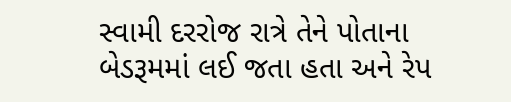સ્વામી દરરોજ રાત્રે તેને પોતાના બેડરૂમમાં લઈ જતા હતા અને રેપ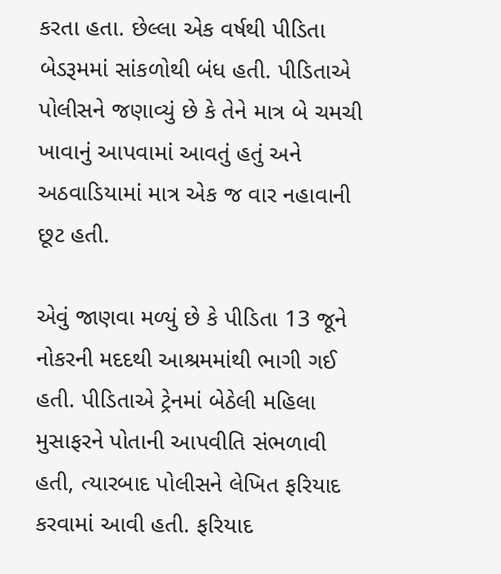કરતા હતા. છેલ્લા એક વર્ષથી પીડિતા બેડરૂમમાં સાંકળોથી બંધ હતી. પીડિતાએ પોલીસને જણાવ્યું છે કે તેને માત્ર બે ચમચી ખાવાનું આપવામાં આવતું હતું અને અઠવાડિયામાં માત્ર એક જ વાર નહાવાની છૂટ હતી.

એવું જાણવા મળ્યું છે કે પીડિતા 13 જૂને નોકરની મદદથી આશ્રમમાંથી ભાગી ગઈ હતી. પીડિતાએ ટ્રેનમાં બેઠેલી મહિલા મુસાફરને પોતાની આપવીતિ સંભળાવી હતી, ત્યારબાદ પોલીસને લેખિત ફરિયાદ કરવામાં આવી હતી. ફરિયાદ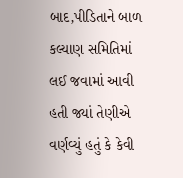બાદ,પીડિતાને બાળ કલ્યાણ સમિતિમાં લઈ જવામાં આવી હતી જ્યાં તેણીએ વર્ણવ્યું હતું કે કેવી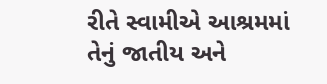રીતે સ્વામીએ આશ્રમમાં તેનું જાતીય અને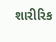શારીરિક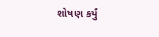શોષણ કર્યું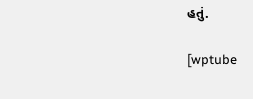હતું.

[wptube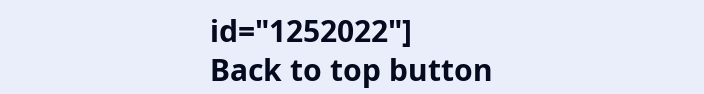id="1252022"]
Back to top button